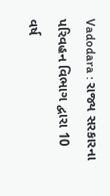Vadodara : રાજ્ય સરકારના પરિવહન વિભાગ દ્વારા 10 વર્ષ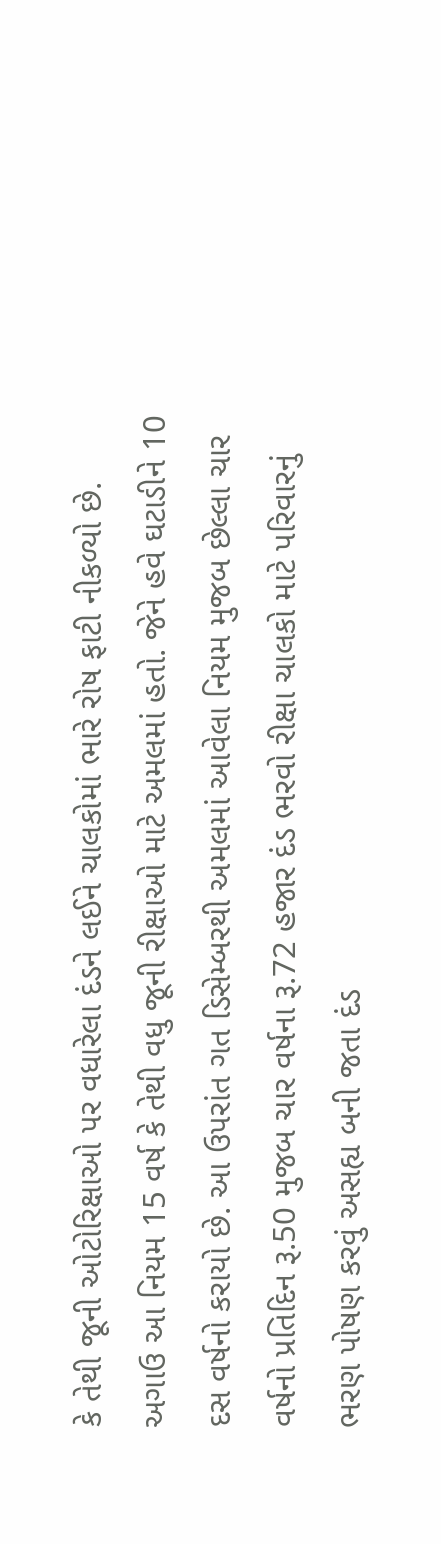કે તેથી જૂની ઓટોરિક્ષાઓ પર વધારેલા દંડને લઈને ચાલકોમાં ભારે રોષ ફાટી નીકળ્યો છે. અગાઉ આ નિયમ 15 વર્ષ કે તેથી વધુ જૂની રીક્ષાઓ માટે અમલમાં હતો. જેને હવે ઘટાડીને 10 દસ વર્ષનો કરાયો છે. આ ઉપરાંત ગત ડિસેમ્બરથી અમલમાં આવેલા નિયમ મુજબ છેલ્લા ચાર વર્ષનો પ્રતિદિન રૂ.50 મુજબ ચાર વર્ષના રૂ.72 હજાર દંડ ભરવો રીક્ષા ચાલકો માટે પરિવારનું ભરણ પોષણ કરવું અસહ્ય બની જતા દંડ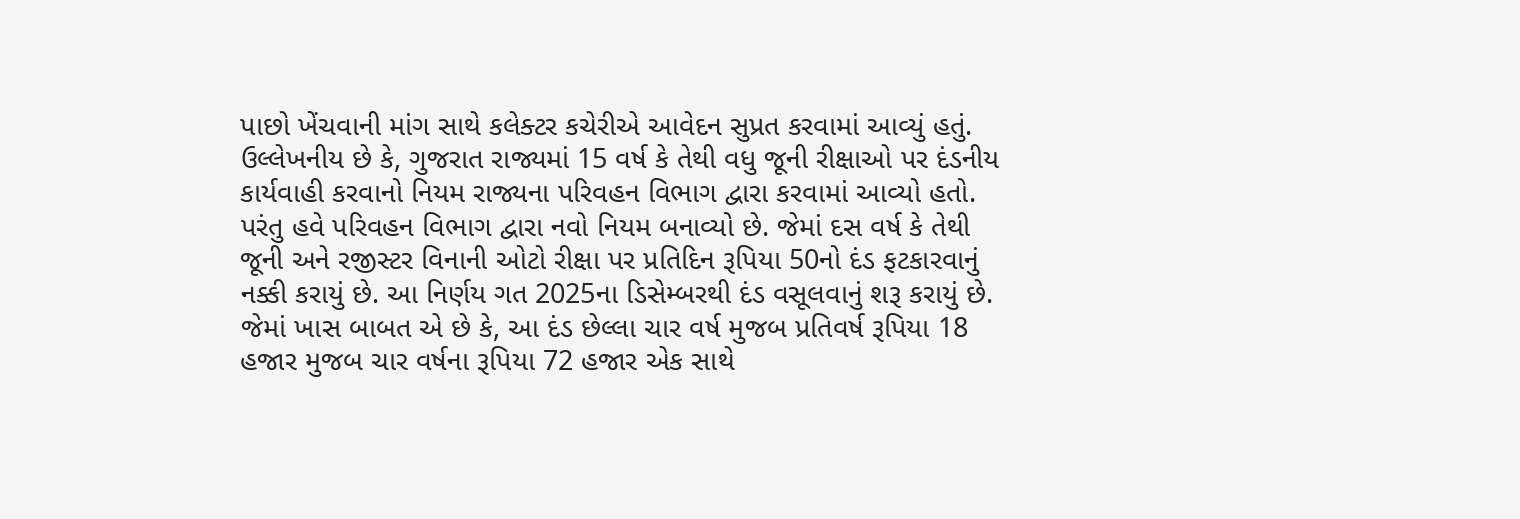પાછો ખેંચવાની માંગ સાથે કલેક્ટર કચેરીએ આવેદન સુપ્રત કરવામાં આવ્યું હતું.
ઉલ્લેખનીય છે કે, ગુજરાત રાજ્યમાં 15 વર્ષ કે તેથી વધુ જૂની રીક્ષાઓ પર દંડનીય કાર્યવાહી કરવાનો નિયમ રાજ્યના પરિવહન વિભાગ દ્વારા કરવામાં આવ્યો હતો. પરંતુ હવે પરિવહન વિભાગ દ્વારા નવો નિયમ બનાવ્યો છે. જેમાં દસ વર્ષ કે તેથી જૂની અને રજીસ્ટર વિનાની ઓટો રીક્ષા પર પ્રતિદિન રૂપિયા 50નો દંડ ફટકારવાનું નક્કી કરાયું છે. આ નિર્ણય ગત 2025ના ડિસેમ્બરથી દંડ વસૂલવાનું શરૂ કરાયું છે. જેમાં ખાસ બાબત એ છે કે, આ દંડ છેલ્લા ચાર વર્ષ મુજબ પ્રતિવર્ષ રૂપિયા 18 હજાર મુજબ ચાર વર્ષના રૂપિયા 72 હજાર એક સાથે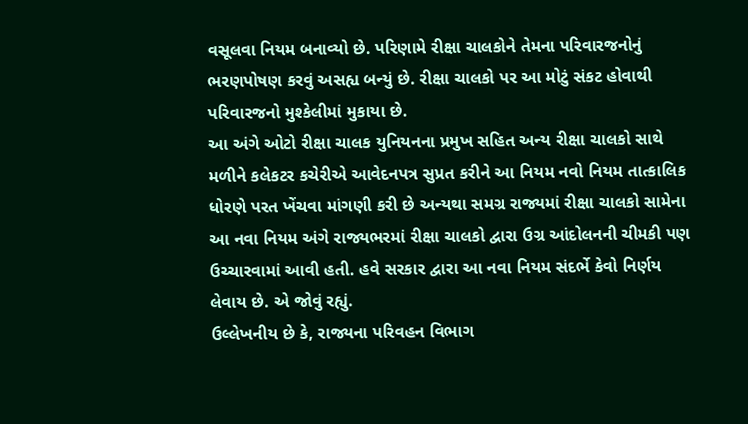વસૂલવા નિયમ બનાવ્યો છે. પરિણામે રીક્ષા ચાલકોને તેમના પરિવારજનોનું ભરણપોષણ કરવું અસહ્ય બન્યું છે. રીક્ષા ચાલકો પર આ મોટું સંકટ હોવાથી પરિવારજનો મુશ્કેલીમાં મુકાયા છે.
આ અંગે ઓટો રીક્ષા ચાલક યુનિયનના પ્રમુખ સહિત અન્ય રીક્ષા ચાલકો સાથે મળીને કલેકટર કચેરીએ આવેદનપત્ર સુપ્રત કરીને આ નિયમ નવો નિયમ તાત્કાલિક ધોરણે પરત ખેંચવા માંગણી કરી છે અન્યથા સમગ્ર રાજ્યમાં રીક્ષા ચાલકો સામેના આ નવા નિયમ અંગે રાજ્યભરમાં રીક્ષા ચાલકો દ્વારા ઉગ્ર આંદોલનની ચીમકી પણ ઉચ્ચારવામાં આવી હતી. હવે સરકાર દ્વારા આ નવા નિયમ સંદર્ભે કેવો નિર્ણય લેવાય છે. એ જોવું રહ્યું.
ઉલ્લેખનીય છે કે, રાજ્યના પરિવહન વિભાગ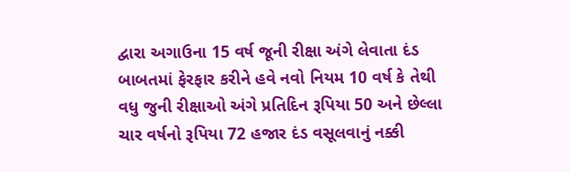દ્વારા અગાઉના 15 વર્ષ જૂની રીક્ષા અંગે લેવાતા દંડ બાબતમાં ફેરફાર કરીને હવે નવો નિયમ 10 વર્ષ કે તેથી વધુ જુની રીક્ષાઓ અંગે પ્રતિદિન રૂપિયા 50 અને છેલ્લા ચાર વર્ષનો રૂપિયા 72 હજાર દંડ વસૂલવાનું નક્કી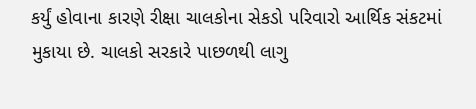કર્યું હોવાના કારણે રીક્ષા ચાલકોના સેકડો પરિવારો આર્થિક સંકટમાં મુકાયા છે. ચાલકો સરકારે પાછળથી લાગુ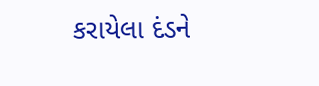કરાયેલા દંડને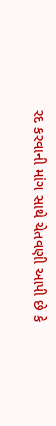રદ કરવાની માંગ સાથે ચેતવણી આપી છે કે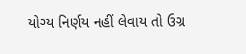યોગ્ય નિર્ણય નહીં લેવાય તો ઉગ્ર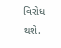વિરોધ થશે.